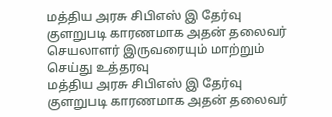மத்திய அரசு சிபிஎஸ் இ தேர்வு குளறுபடி காரணமாக அதன் தலைவர் செயலாளர் இருவரையும் மாற்றும் செய்து உத்தரவு
மத்திய அரசு சிபிஎஸ் இ தேர்வு குளறுபடி காரணமாக அதன் தலைவர்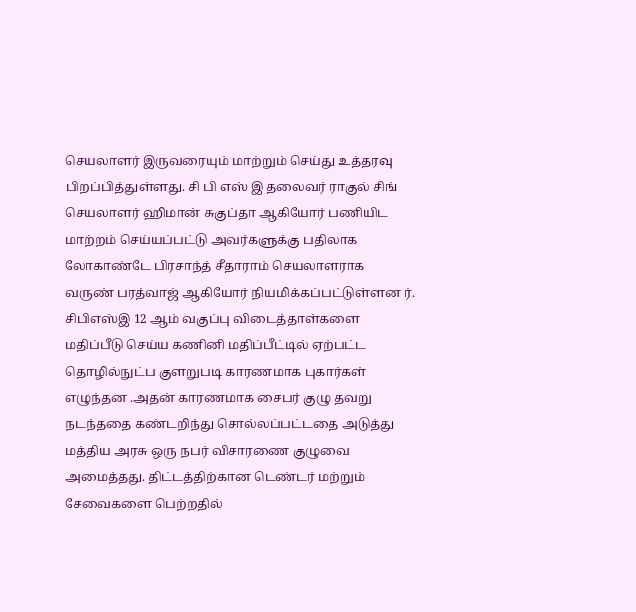செயலாளர் இருவரையும் மாற்றும் செய்து உத்தரவு பிறப்பித்துள்ளது. சி பி எஸ் இ தலைவர் ராகுல் சிங் செயலாளர் ஹிமான் சுகுப்தா ஆகியோர் பணியிட மாற்றம் செய்யப்பட்டு அவர்களுக்கு பதிலாக லோகாண்டே பிரசாந்த் சீதாராம் செயலாளராக வருண் பரத்வாஜ் ஆகியோர் நியமிக்கப்பட்டுள்ளன ர். சிபிஎஸ்இ 12 ஆம் வகுப்பு விடைத்தாள்களை மதிப்பீடு செய்ய கணினி மதிப்பீட்டில் ஏற்பட்ட தொழில்நுட்ப குளறுபடி காரணமாக புகார்கள் எழுந்தன .அதன் காரணமாக சைபர் குழு தவறு நடந்ததை கண்டறிந்து சொல்லப்பட்டதை அடுத்து மத்திய அரசு ஒரு நபர் விசாரணை குழுவை அமைத்தது. திட்டத்திற்கான டெண்டர் மற்றும் சேவைகளை பெற்றதில்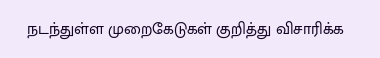நடந்துள்ள முறைகேடுகள் குறித்து விசாரிக்க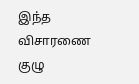இந்த விசாரணை குழு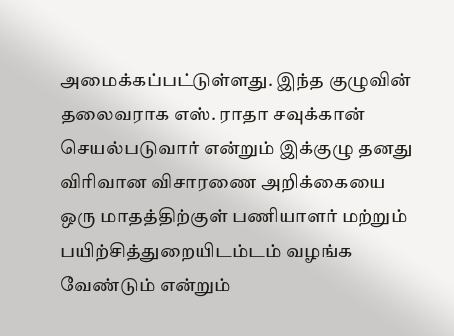அமைக்கப்பட்டுள்ளது. இந்த குழுவின் தலைவராக எஸ். ராதா சவுக்கான் செயல்படுவார் என்றும் இக்குழு தனது விரிவான விசாரணை அறிக்கையை ஒரு மாதத்திற்குள் பணியாளர் மற்றும் பயிற்சித்துறையிடம்டம் வழங்க வேண்டும் என்றும்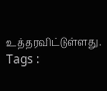உத்தரவிட்டுள்ளது.
Tags :